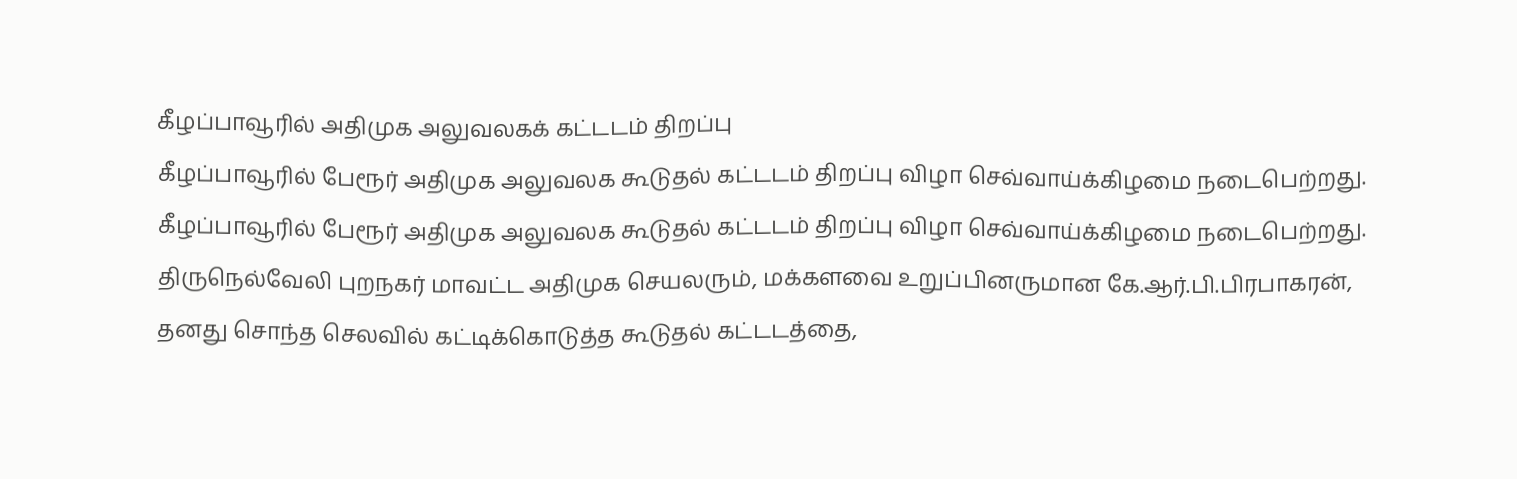கீழப்பாவூரில் அதிமுக அலுவலகக் கட்டடம் திறப்பு
கீழப்பாவூரில் பேரூர் அதிமுக அலுவலக கூடுதல் கட்டடம் திறப்பு விழா செவ்வாய்க்கிழமை நடைபெற்றது.
கீழப்பாவூரில் பேரூர் அதிமுக அலுவலக கூடுதல் கட்டடம் திறப்பு விழா செவ்வாய்க்கிழமை நடைபெற்றது.
திருநெல்வேலி புறநகர் மாவட்ட அதிமுக செயலரும், மக்களவை உறுப்பினருமான கே.ஆர்.பி.பிரபாகரன், தனது சொந்த செலவில் கட்டிக்கொடுத்த கூடுதல் கட்டடத்தை,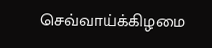செவ்வாய்க்கிழமை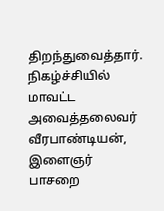திறந்துவைத்தார். நிகழ்ச்சியில் மாவட்ட அவைத்தலைவர் வீரபாண்டியன், இளைஞர் பாசறை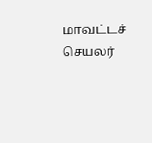மாவட்டச் செயலர்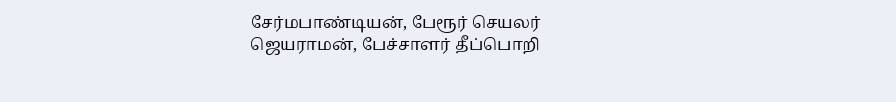சேர்மபாண்டியன், பேரூர் செயலர் ஜெயராமன், பேச்சாளர் தீப்பொறி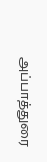அப்பாத்துரை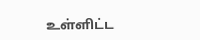உள்ளிட்ட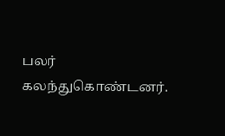பலர் கலந்துகொண்டனர்.